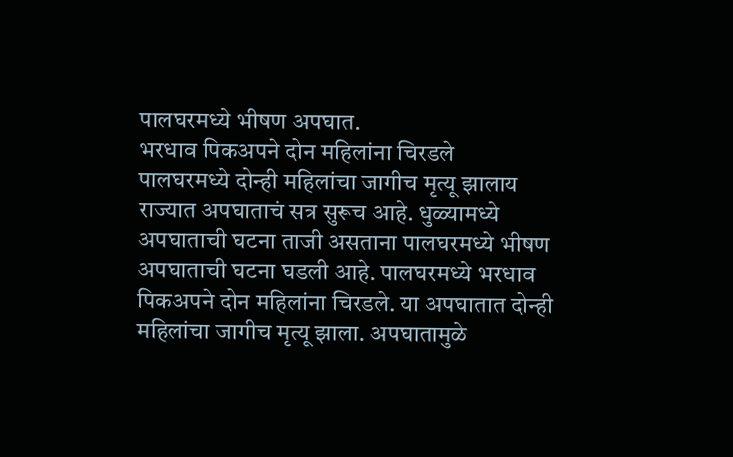पालघरमध्ये भीषण अपघात.
भरधाव पिकअपने दोन महिलांना चिरडले
पालघरमध्ये दोन्ही महिलांचा जागीच मृत्यू झालाय
राज्यात अपघाताचं सत्र सुरूच आहे. धुळ्यामध्ये अपघाताची घटना ताजी असताना पालघरमध्ये भीषण अपघाताची घटना घडली आहे. पालघरमध्ये भरधाव पिकअपने दोन महिलांना चिरडले. या अपघातात दोन्ही महिलांचा जागीच मृत्यू झाला. अपघातामुळे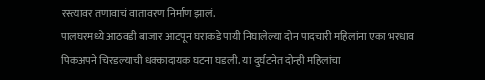रस्त्यावर तणावाचं वातावरण निर्माण झालं.
पालघरमध्ये आठवडी बाजार आटपून घराकडे पायी निघालेल्या दोन पादचारी महिलांना एका भरधाव पिकअपने चिरडल्याची धक्कादायक घटना घडली. या दुर्घटनेत दोन्ही महिलांचा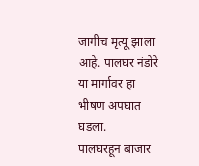जागीच मृत्यू झाला आहे. पालघर नंडोरे या मार्गावर हा भीषण अपघात घडला.
पालघरहून बाजार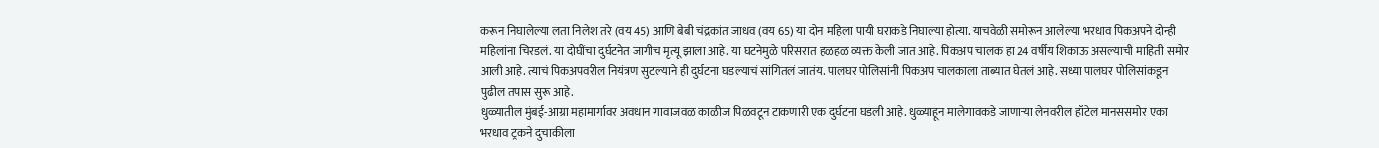करून निघालेल्या लता निलेश तरे (वय 45) आणि बेबी चंद्रकांत जाधव (वय 65) या दोन महिला पायी घराकडे निघाल्या होत्या. याचवेळी समोरून आलेल्या भरधाव पिकअपने दोन्ही महिलांना चिरडलं. या दोघींचा दुर्घटनेत जागीच मृत्यू झाला आहे. या घटनेमुळे परिसरात हळहळ व्यक्त केली जात आहे. पिकअप चालक हा 24 वर्षीय शिकाऊ असल्याची माहिती समोर आली आहे. त्याचं पिकअपवरील नियंत्रण सुटल्याने ही दुर्घटना घडल्याचं सांगितलं जातंय. पालघर पोलिसांनी पिकअप चालकाला ताब्यात घेतलं आहे. सध्या पालघर पोलिसांकडून पुढील तपास सुरू आहे.
धुळ्यातील मुंबई-आग्रा महामार्गावर अवधान गावाजवळ काळीज पिळवटून टाकणारी एक दुर्घटना घडली आहे. धुळ्याहून मालेगावकडे जाणाऱ्या लेनवरील हॉटेल मानससमोर एका भरधाव ट्रकने दुचाकीला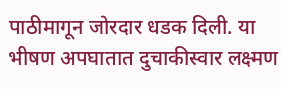पाठीमागून जोरदार धडक दिली. या भीषण अपघातात दुचाकीस्वार लक्ष्मण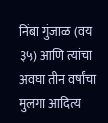निंबा गुंजाळ (वय ३५) आणि त्यांचा अवघा तीन वर्षांचा मुलगा आदित्य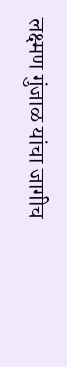लक्ष्मण गुंजाळ यांचा जागीच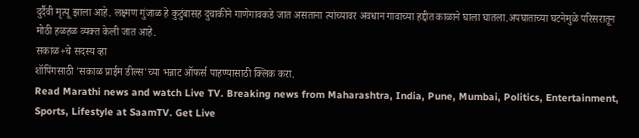दुर्दैवी मृत्यू झाला आहे. लक्ष्मण गुंजाळ हे कुटुंबासह दुचाकीने गाणेगावकडे जात असताना त्यांच्यावर अवधान गावाच्या हद्दीत काळाने घाला घातला.अपघाताच्या घटनेमुळे परिसरातून मोठी हळहळ व्यक्त केली जात आहे.
सकाळ+चे सदस्य व्हा
शॉपिंगसाठी 'सकाळ प्राईम डील्स'च्या भन्नाट ऑफर्स पाहण्यासाठी क्लिक करा.
Read Marathi news and watch Live TV. Breaking news from Maharashtra, India, Pune, Mumbai, Politics, Entertainment, Sports, Lifestyle at SaamTV. Get Live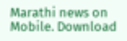Marathi news on Mobile. Download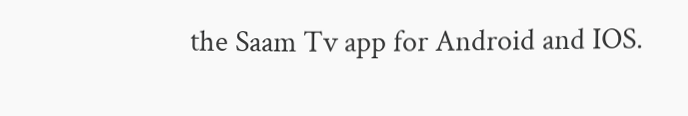the Saam Tv app for Android and IOS.